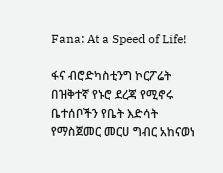Fana: At a Speed of Life!

ፋና ብሮድካስቲንግ ኮርፖሬት በዝቅተኛ የኑሮ ደረጃ የሚኖሩ ቤተሰቦችን የቤት እድሳት የማስጀመር መርሀ ግብር አከናወነ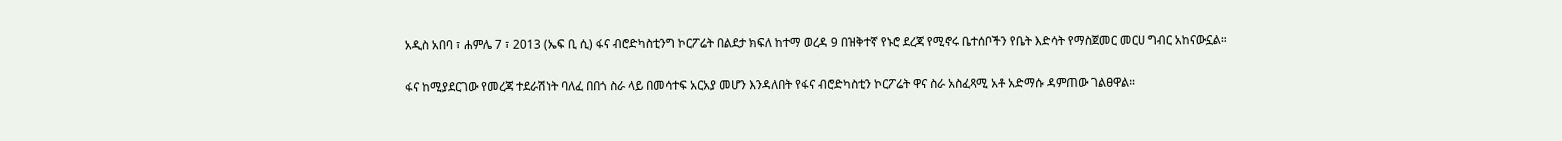አዲስ አበባ ፣ ሐምሌ 7 ፣ 2013 (ኤፍ ቢ ሲ) ፋና ብሮድካስቲንግ ኮርፖሬት በልደታ ክፍለ ከተማ ወረዳ 9 በዝቅተኛ የኑሮ ደረጃ የሚኖሩ ቤተሰቦችን የቤት እድሳት የማስጀመር መርሀ ግብር አከናውኗል።

ፋና ከሚያደርገው የመረጃ ተደራሽነት ባለፈ በበጎ ስራ ላይ በመሳተፍ አርአያ መሆን እንዳለበት የፋና ብሮድካስቲን ኮርፖሬት ዋና ስራ አስፈጻሚ አቶ አድማሱ ዳምጠው ገልፀዋል።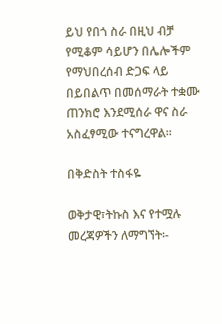ይህ የበጎ ስራ በዚህ ብቻ የሚቆም ሳይሆን በሌሎችም የማህበረሰብ ድጋፍ ላይ በይበልጥ በመሰማራት ተቋሙ ጠንክሮ እንደሚሰራ ዋና ስራ አስፈፃሚው ተናግረዋል።

በቅድስት ተስፋዬ

ወቅታዊ፣ትኩስ እና የተሟሉ መረጃዎችን ለማግኘት፡-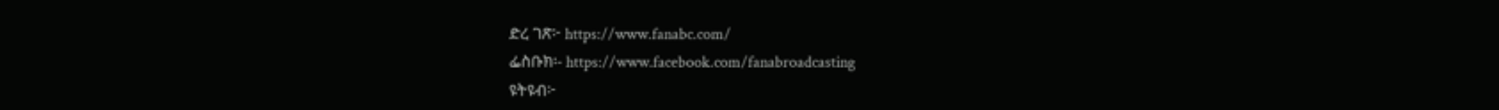ድረ ገጽ፦ https://www.fanabc.com/
ፌስቡክ፡- https://www.facebook.com/fanabroadcasting
ዩትዩብ፦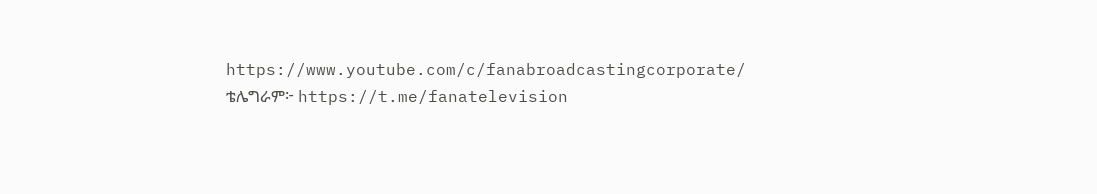https://www.youtube.com/c/fanabroadcastingcorporate/
ቴሌግራም፦ https://t.me/fanatelevision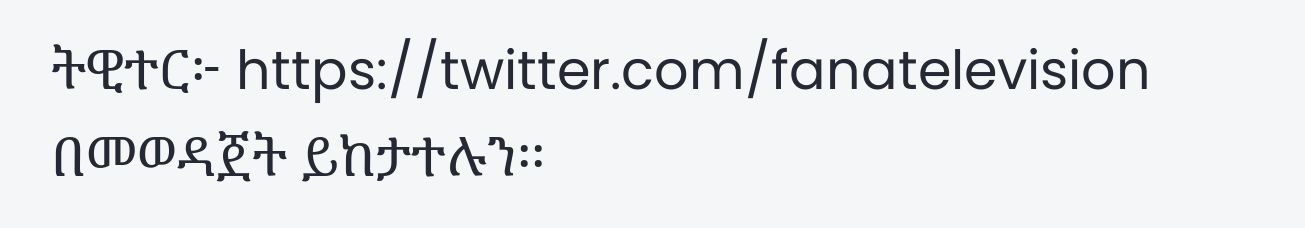ትዊተር፦ https://twitter.com/fanatelevision በመወዳጀት ይከታተሉን፡፡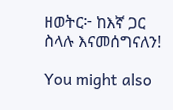ዘወትር፦ ከእኛ ጋር ስላሉ እናመሰግናለን!

You might also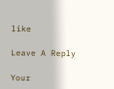like

Leave A Reply

Your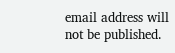email address will not be published.